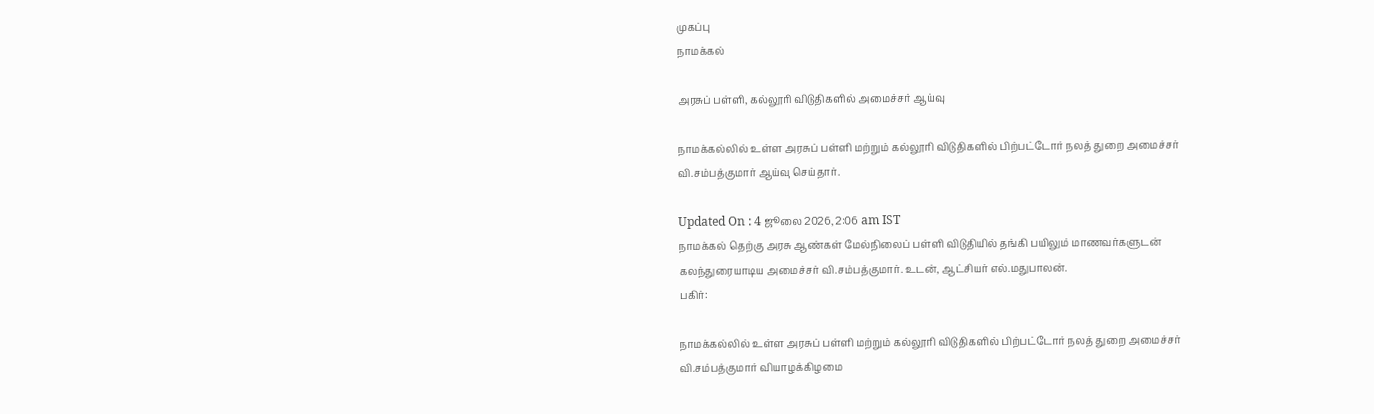முகப்பு
நாமக்கல்

அரசுப் பள்ளி, கல்லூரி விடுதிகளில் அமைச்சர் ஆய்வு

நாமக்கல்லில் உள்ள அரசுப் பள்ளி மற்றும் கல்லூரி விடுதிகளில் பிற்பட்டோர் நலத் துறை அமைச்சர் வி.சம்பத்குமார் ஆய்வு செய்தார்.

Updated On : 4 ஜூலை 2026, 2:06 am IST
நாமக்கல் தெற்கு அரசு ஆண்கள் மேல்நிலைப் பள்ளி விடுதியில் தங்கி பயிலும் மாணவர்களுடன் கலந்துரையாடிய அமைச்சர் வி.சம்பத்குமார். உடன், ஆட்சியர் எல்.மதுபாலன்.
பகிர்:

நாமக்கல்லில் உள்ள அரசுப் பள்ளி மற்றும் கல்லூரி விடுதிகளில் பிற்பட்டோர் நலத் துறை அமைச்சர் வி.சம்பத்குமார் வியாழக்கிழமை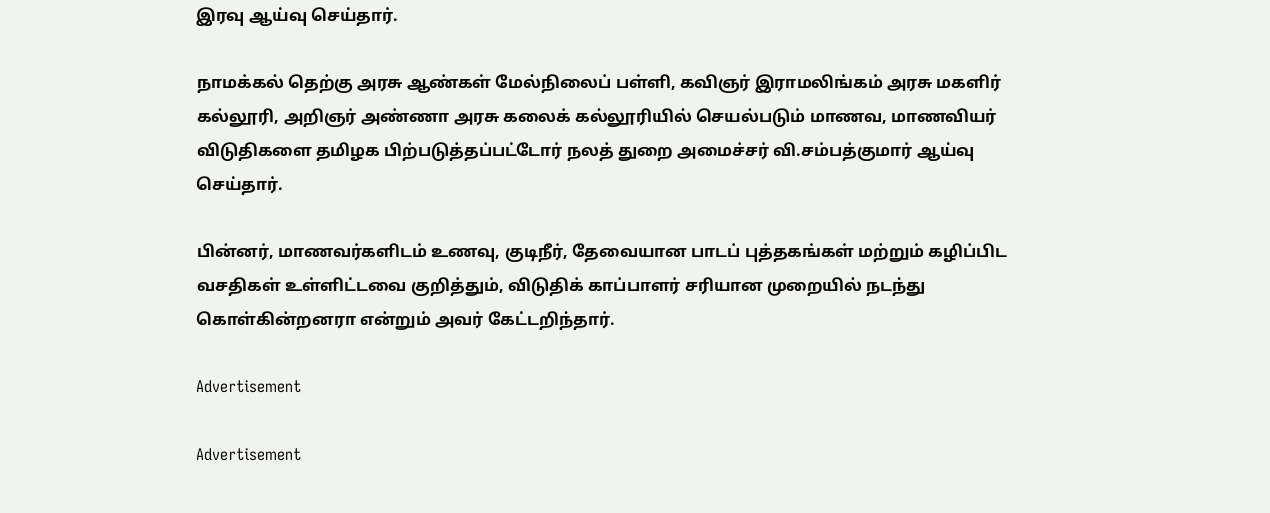இரவு ஆய்வு செய்தார்.

நாமக்கல் தெற்கு அரசு ஆண்கள் மேல்நிலைப் பள்ளி, கவிஞர் இராமலிங்கம் அரசு மகளிர் கல்லூரி, அறிஞர் அண்ணா அரசு கலைக் கல்லூரியில் செயல்படும் மாணவ, மாணவியர் விடுதிகளை தமிழக பிற்படுத்தப்பட்டோர் நலத் துறை அமைச்சர் வி.சம்பத்குமார் ஆய்வு செய்தார்.

பின்னர், மாணவர்களிடம் உணவு, குடிநீர், தேவையான பாடப் புத்தகங்கள் மற்றும் கழிப்பிட வசதிகள் உள்ளிட்டவை குறித்தும், விடுதிக் காப்பாளர் சரியான முறையில் நடந்து கொள்கின்றனரா என்றும் அவர் கேட்டறிந்தார்.

Advertisement

Advertisement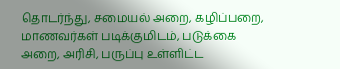தொடர்ந்து, சமையல் அறை, கழிப்பறை, மாணவர்கள் படிக்குமிடம், படுக்கை அறை, அரிசி, பருப்பு உள்ளிட்ட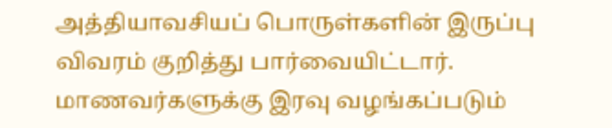அத்தியாவசியப் பொருள்களின் இருப்பு விவரம் குறித்து பார்வையிட்டார். மாணவர்களுக்கு இரவு வழங்கப்படும்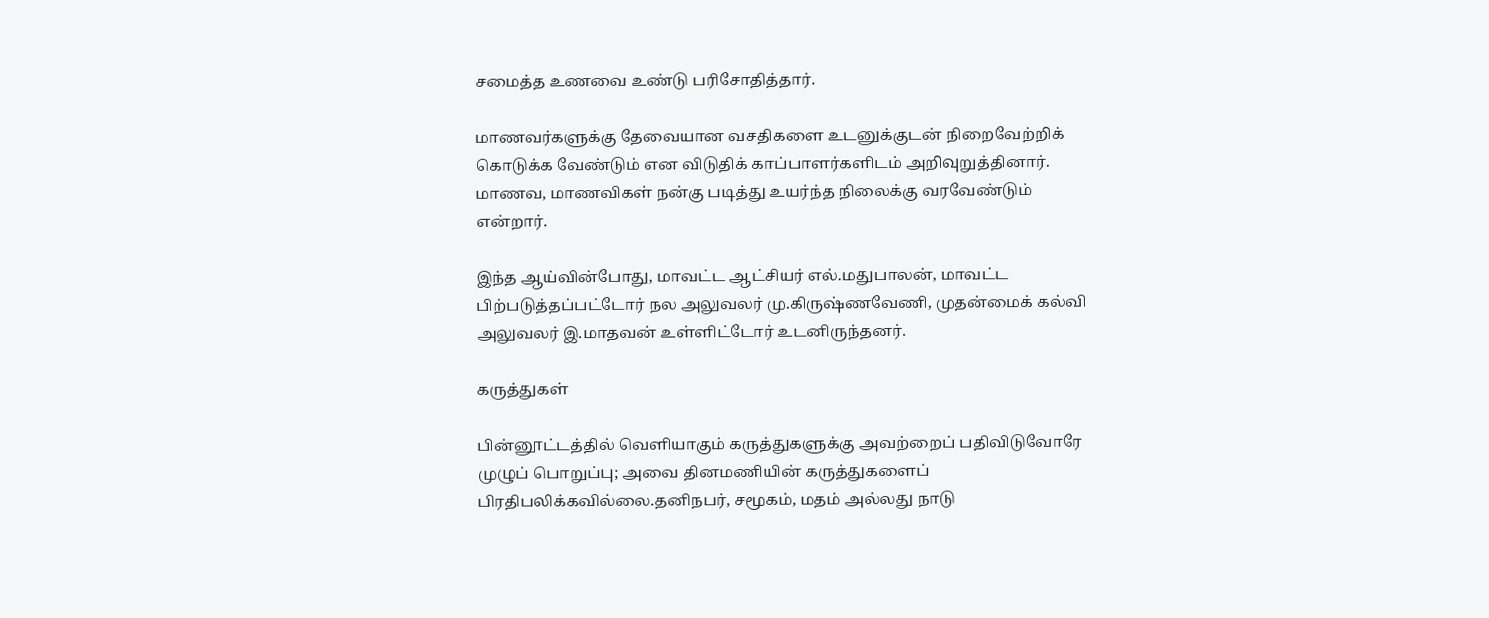சமைத்த உணவை உண்டு பரிசோதித்தார்.

மாணவர்களுக்கு தேவையான வசதிகளை உடனுக்குடன் நிறைவேற்றிக் கொடுக்க வேண்டும் என விடுதிக் காப்பாளர்களிடம் அறிவுறுத்தினார். மாணவ, மாணவிகள் நன்கு படித்து உயர்ந்த நிலைக்கு வரவேண்டும் என்றார்.

இந்த ஆய்வின்போது, மாவட்ட ஆட்சியர் எல்.மதுபாலன், மாவட்ட பிற்படுத்தப்பட்டோர் நல அலுவலர் மு.கிருஷ்ணவேணி, முதன்மைக் கல்வி அலுவலர் இ.மாதவன் உள்ளிட்டோர் உடனிருந்தனர்.

கருத்துகள்

பின்னூட்டத்தில் வெளியாகும் கருத்துகளுக்கு அவற்றைப் பதிவிடுவோரே முழுப் பொறுப்பு; அவை தினமணியின் கருத்துகளைப் பிரதிபலிக்கவில்லை.தனிநபர், சமூகம், மதம் அல்லது நாடு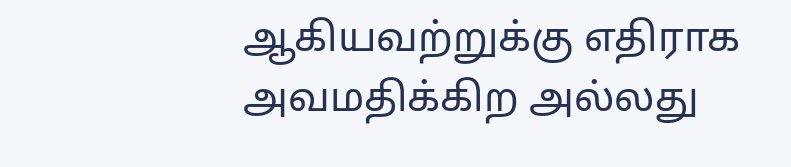ஆகியவற்றுக்கு எதிராக அவமதிக்கிற அல்லது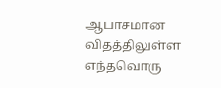ஆபாசமான விதத்திலுள்ள எந்தவொரு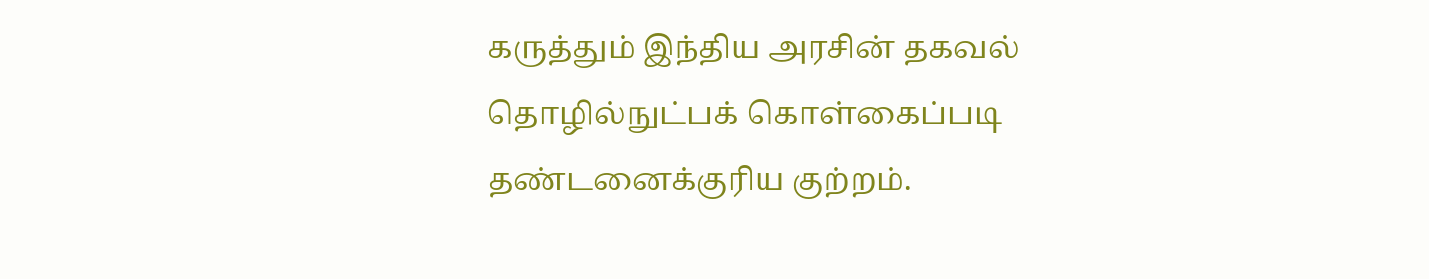கருத்தும் இந்திய அரசின் தகவல் தொழில்நுட்பக் கொள்கைப்படி தண்டனைக்குரிய குற்றம்.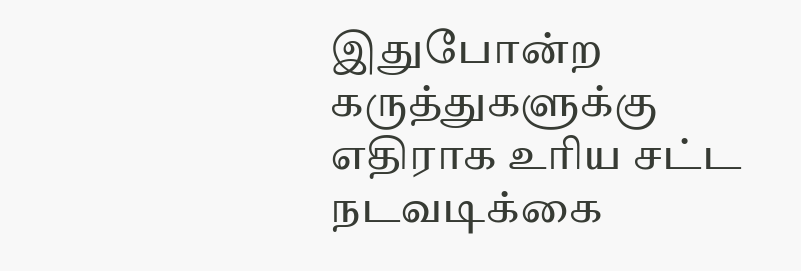இதுபோன்ற கருத்துகளுக்கு எதிராக உரிய சட்ட நடவடிக்கை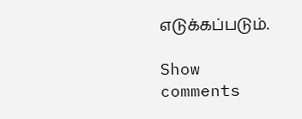எடுக்கப்படும்.

Show comments